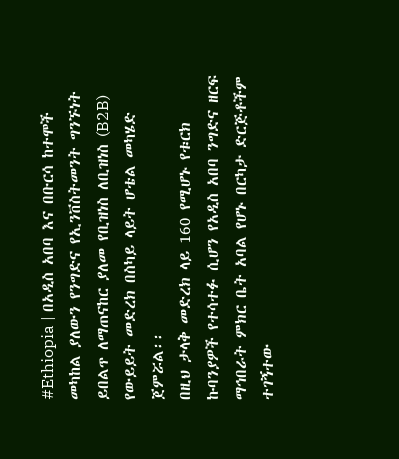#Ethiopia | በአዲስ አበባ እና በቡርሳ ከተሞች መካከል ያለውን የንግድና የኢንቨስትመንት ግንኙነት ይበልጥ ለማጠናከር ያለመ የቢዝነስ ለቢዝነስ (B2B) የውይይት መድረክ በስካይ ላይት ሆቴል መካሄድ ጀምሯል፡፡
በዚህ ታላቅ መድረክ ላይ 160 የሚሆኑ የቱርክ ኩባንያዎች የተሳተፉ ሲሆን የአዲስ አበባ ንግድና ዘርፍ ማኅበራት ምክር ቤት አባል የሆኑ በርካታ ድርጅቶችም ተገኝተው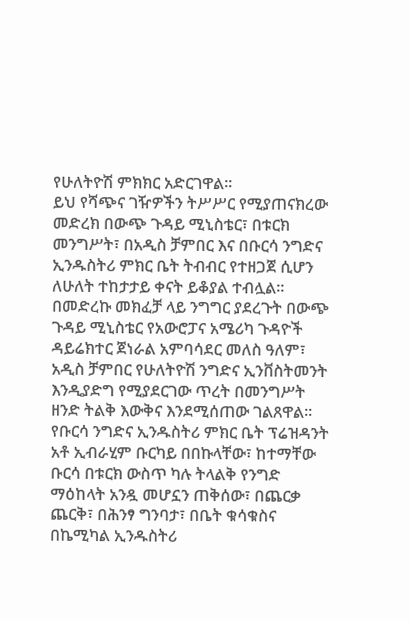የሁለትዮሽ ምክክር አድርገዋል፡፡
ይህ የሻጭና ገዥዎችን ትሥሥር የሚያጠናክረው መድረክ በውጭ ጉዳይ ሚኒስቴር፣ በቱርክ መንግሥት፣ በአዲስ ቻምበር እና በቡርሳ ንግድና ኢንዱስትሪ ምክር ቤት ትብብር የተዘጋጀ ሲሆን ለሁለት ተከታታይ ቀናት ይቆያል ተብሏል፡፡
በመድረኩ መክፈቻ ላይ ንግግር ያደረጉት በውጭ ጉዳይ ሚኒስቴር የአውሮፓና አሜሪካ ጉዳዮች ዳይሬክተር ጀነራል አምባሳደር መለስ ዓለም፣ አዲስ ቻምበር የሁለትዮሽ ንግድና ኢንቨስትመንት እንዲያድግ የሚያደርገው ጥረት በመንግሥት ዘንድ ትልቅ እውቅና እንደሚሰጠው ገልጸዋል፡፡
የቡርሳ ንግድና ኢንዱስትሪ ምክር ቤት ፕሬዝዳንት አቶ ኢብራሂም ቡርካይ በበኩላቸው፣ ከተማቸው ቡርሳ በቱርክ ውስጥ ካሉ ትላልቅ የንግድ ማዕከላት አንዷ መሆኗን ጠቅሰው፣ በጨርቃ ጨርቅ፣ በሕንፃ ግንባታ፣ በቤት ቁሳቁስና በኬሚካል ኢንዱስትሪ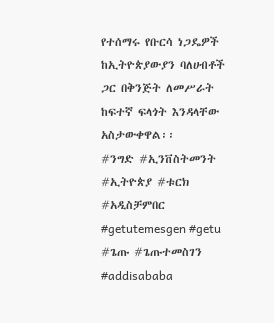የተሰማሩ የቡርሳ ነጋዴዎች ከኢትዮጵያውያን ባለሀብቶች ጋር በቅንጅት ለመሥራት ከፍተኛ ፍላጎት እንዳላቸው አስታውቀዋል፡፡
#ንግድ #ኢንቨስትመንት #ኢትዮጵያ #ቱርክ #አዲስቻምበር #getutemesgen #getu #ጌጡ #ጌጡተመስገን #addisababa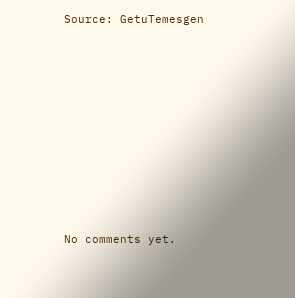Source: GetuTemesgen









No comments yet.